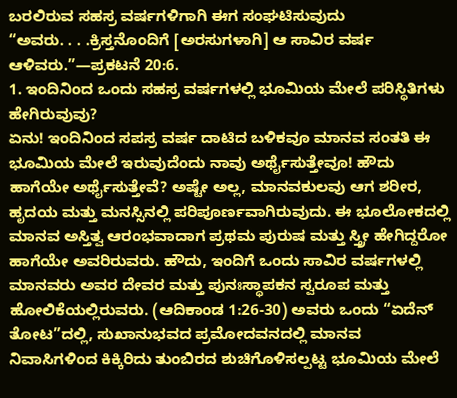ಬರಲಿರುವ ಸಹಸ್ರ ವರ್ಷಗಳಿಗಾಗಿ ಈಗ ಸಂಘಟಿಸುವುದು
“ಅವರು. . . .ಕ್ರಿಸ್ತನೊಂದಿಗೆ [ಅರಸುಗಳಾಗಿ] ಆ ಸಾವಿರ ವರ್ಷ ಆಳಿವರು.”—ಪ್ರಕಟನೆ 20:6.
1. ಇಂದಿನಿಂದ ಒಂದು ಸಹಸ್ರ ವರ್ಷಗಳಲ್ಲಿ ಭೂಮಿಯ ಮೇಲೆ ಪರಿಸ್ಥಿತಿಗಳು ಹೇಗಿರುವುವು?
ಏನು! ಇಂದಿನಿಂದ ಸಪಸ್ರ ವರ್ಷ ದಾಟಿದ ಬಳಿಕವೂ ಮಾನವ ಸಂತತಿ ಈ ಭೂಮಿಯ ಮೇಲೆ ಇರುವುದೆಂದು ನಾವು ಅರ್ಥೈಸುತ್ತೇವೂ! ಹೌದು ಹಾಗೆಯೇ ಅರ್ಥೈಸುತ್ತೇವೆ? ಅಷ್ಟೇ ಅಲ್ಲ, ಮಾನವಕುಲವು ಆಗ ಶರೀರ, ಹೃದಯ ಮತ್ತು ಮನಸ್ಸಿನಲ್ಲಿ ಪರಿಪೂರ್ಣವಾಗಿರುವುದು. ಈ ಭೂಲೋಕದಲ್ಲಿ ಮಾನವ ಅಸ್ತಿತ್ವ ಆರಂಭವಾದಾಗ ಪ್ರಥಮ ಪುರುಷ ಮತ್ತು ಸ್ತ್ರೀ ಹೇಗಿದ್ದರೋ ಹಾಗೆಯೇ ಅವರಿರುವರು. ಹೌದು, ಇಂದಿಗೆ ಒಂದು ಸಾವಿರ ವರ್ಷಗಳಲ್ಲಿ ಮಾನವರು ಅವರ ದೇವರ ಮತ್ತು ಪುನಃಸ್ಥಾಪಕನ ಸ್ವರೂಪ ಮತ್ತು ಹೋಲಿಕೆಯಲ್ಲಿರುವರು. (ಆದಿಕಾಂಡ 1:26-30) ಅವರು ಒಂದು “ಏದೆನ್ ತೋಟ”ದಲ್ಲಿ, ಸುಖಾನುಭವದ ಪ್ರಮೋದವನದಲ್ಲಿ ಮಾನವ ನಿವಾಸಿಗಳಿಂದ ಕಿಕ್ಕಿರಿದು ತುಂಬಿರದ ಶುಚಿಗೊಳಿಸಲ್ಪಟ್ಟ ಭೂಮಿಯ ಮೇಲೆ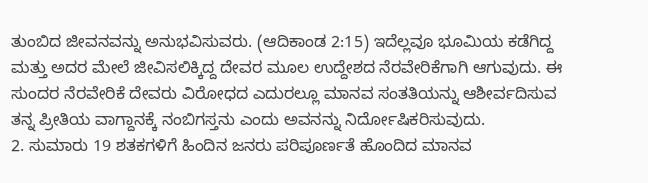ತುಂಬಿದ ಜೀವನವನ್ನು ಅನುಭವಿಸುವರು. (ಆದಿಕಾಂಡ 2:15) ಇದೆಲ್ಲವೂ ಭೂಮಿಯ ಕಡೆಗಿದ್ದ ಮತ್ತು ಅದರ ಮೇಲೆ ಜೀವಿಸಲಿಕ್ಕಿದ್ದ ದೇವರ ಮೂಲ ಉದ್ದೇಶದ ನೆರವೇರಿಕೆಗಾಗಿ ಆಗುವುದು. ಈ ಸುಂದರ ನೆರವೇರಿಕೆ ದೇವರು ವಿರೋಧದ ಎದುರಲ್ಲೂ ಮಾನವ ಸಂತತಿಯನ್ನು ಆಶೀರ್ವದಿಸುವ ತನ್ನ ಪ್ರೀತಿಯ ವಾಗ್ದಾನಕ್ಕೆ ನಂಬಿಗಸ್ತನು ಎಂದು ಅವನನ್ನು ನಿರ್ದೋಷಿಕರಿಸುವುದು.
2. ಸುಮಾರು 19 ಶತಕಗಳಿಗೆ ಹಿಂದಿನ ಜನರು ಪರಿಪೂರ್ಣತೆ ಹೊಂದಿದ ಮಾನವ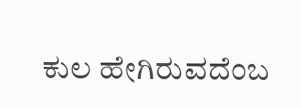ಕುಲ ಹೇಗಿರುವದೆಂಬ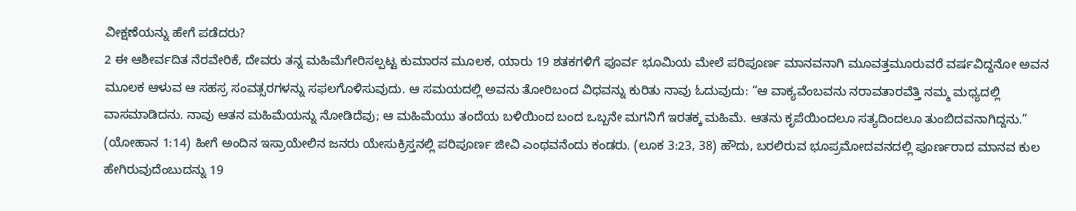ವೀಕ್ಷಣೆಯನ್ನು ಹೇಗೆ ಪಡೆದರು?
2 ಈ ಆಶೀರ್ವದಿತ ನೆರವೇರಿಕೆ, ದೇವರು ತನ್ನ ಮಹಿಮೆಗೇರಿಸಲ್ಪಟ್ಟ ಕುಮಾರನ ಮೂಲಕ, ಯಾರು 19 ಶತಕಗಳಿಗೆ ಪೂರ್ವ ಭೂಮಿಯ ಮೇಲೆ ಪರಿಪೂರ್ಣ ಮಾನವನಾಗಿ ಮೂವತ್ತಮೂರುವರೆ ವರ್ಷವಿದ್ದನೋ ಅವನ ಮೂಲಕ ಆಳುವ ಆ ಸಹಸ್ರ ಸಂವತ್ಸರಗಳನ್ನು ಸಫಲಗೊಳಿಸುವುದು. ಆ ಸಮಯದಲ್ಲಿ ಅವನು ತೋರಿಬಂದ ವಿಧವನ್ನು ಕುರಿತು ನಾವು ಓದುವುದು: “ಆ ವಾಕ್ಯವೆಂಬವನು ನರಾವತಾರವೆತ್ತಿ ನಮ್ಮ ಮಧ್ಯದಲ್ಲಿ ವಾಸಮಾಡಿದನು. ನಾವು ಆತನ ಮಹಿಮೆಯನ್ನು ನೋಡಿದೆವು; ಆ ಮಹಿಮೆಯು ತಂದೆಯ ಬಳಿಯಿಂದ ಬಂದ ಒಬ್ಬನೇ ಮಗನಿಗೆ ಇರತಕ್ಕ ಮಹಿಮೆ. ಆತನು ಕೃಪೆಯಿಂದಲೂ ಸತ್ಯದಿಂದಲೂ ತುಂಬಿದವನಾಗಿದ್ದನು.” (ಯೋಹಾನ 1:14) ಹೀಗೆ ಅಂದಿನ ಇಸ್ರಾಯೇಲಿನ ಜನರು ಯೇಸುಕ್ರಿಸ್ತನಲ್ಲಿ ಪರಿಪೂರ್ಣ ಜೀವಿ ಎಂಥವನೆಂದು ಕಂಡರು. (ಲೂಕ 3:23, 38) ಹೌದು, ಬರಲಿರುವ ಭೂಪ್ರಮೋದವನದಲ್ಲಿ ಪೂರ್ಣರಾದ ಮಾನವ ಕುಲ ಹೇಗಿರುವುದೆಂಬುದನ್ನು 19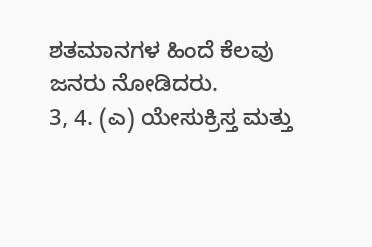ಶತಮಾನಗಳ ಹಿಂದೆ ಕೆಲವು ಜನರು ನೋಡಿದರು.
3, 4. (ಎ) ಯೇಸುಕ್ರಿಸ್ತ ಮತ್ತು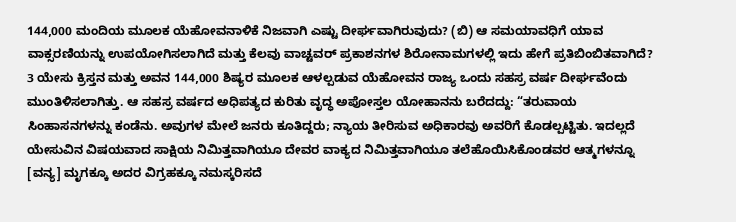144,000 ಮಂದಿಯ ಮೂಲಕ ಯೆಹೋವನಾಳಿಕೆ ನಿಜವಾಗಿ ಎಷ್ಟು ದೀರ್ಘವಾಗಿರುವುದು? (ಬಿ) ಆ ಸಮಯಾವಧಿಗೆ ಯಾವ ವಾಕ್ಸರಣಿಯನ್ನು ಉಪಯೋಗಿಸಲಾಗಿದೆ ಮತ್ತು ಕೆಲವು ವಾಚ್ಟವರ್ ಪ್ರಕಾಶನಗಳ ಶಿರೋನಾಮಗಳಲ್ಲಿ ಇದು ಹೇಗೆ ಪ್ರತಿಬಿಂಬಿತವಾಗಿದೆ?
3 ಯೇಸು ಕ್ರಿಸ್ತನ ಮತ್ತು ಅವನ 144,000 ಶಿಷ್ಯರ ಮೂಲಕ ಆಳಲ್ಪಡುವ ಯೆಹೋವನ ರಾಜ್ಯ ಒಂದು ಸಹಸ್ರ ವರ್ಷ ದೀರ್ಘವೆಂದು ಮುಂತಿಳಿಸಲಾಗಿತ್ತು. ಆ ಸಹಸ್ರ ವರ್ಷದ ಅಧಿಪತ್ಯದ ಕುರಿತು ವೃದ್ಧ ಅಪೋಸ್ತಲ ಯೋಹಾನನು ಬರೆದದ್ದು: “ತರುವಾಯ ಸಿಂಹಾಸನಗಳನ್ನು ಕಂಡೆನು. ಅವುಗಳ ಮೇಲೆ ಜನರು ಕೂತಿದ್ದರು; ನ್ಯಾಯ ತೀರಿಸುವ ಅಧಿಕಾರವು ಅವರಿಗೆ ಕೊಡಲ್ಪಟ್ಟಿತು. ಇದಲ್ಲದೆ ಯೇಸುವಿನ ವಿಷಯವಾದ ಸಾಕ್ಷಿಯ ನಿಮಿತ್ತವಾಗಿಯೂ ದೇವರ ವಾಕ್ಯದ ನಿಮಿತ್ತವಾಗಿಯೂ ತಲೆಹೊಯಿಸಿಕೊಂಡವರ ಆತ್ಮಗಳನ್ನೂ [ವನ್ಯ] ಮೃಗಕ್ಕೂ ಅದರ ವಿಗ್ರಹಕ್ಕೂ ನಮಸ್ಕರಿಸದೆ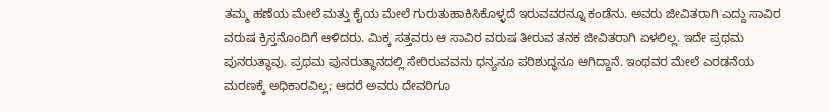ತಮ್ಮ ಹಣೆಯ ಮೇಲೆ ಮತ್ತು ಕೈಯ ಮೇಲೆ ಗುರುತುಹಾಕಿಸಿಕೊಳ್ಳದೆ ಇರುವವರನ್ನೂ ಕಂಡೆನು. ಅವರು ಜೀವಿತರಾಗಿ ಎದ್ದು ಸಾವಿರ ವರುಷ ಕ್ರಿಸ್ತನೊಂದಿಗೆ ಆಳಿದರು. ಮಿಕ್ಕ ಸತ್ತವರು ಆ ಸಾವಿರ ವರುಷ ತೀರುವ ತನಕ ಜೀವಿತರಾಗಿ ಏಳಲಿಲ್ಲ. ಇದೇ ಪ್ರಥಮ ಪುನರುತ್ಥಾವು. ಪ್ರಥಮ ಪುನರುತ್ಥಾನದಲ್ಲಿ ಸೇರಿರುವವನು ಧನ್ಯನೂ ಪರಿಶುದ್ಧನೂ ಆಗಿದ್ದಾನೆ. ಇಂಥವರ ಮೇಲೆ ಎರಡನೆಯ ಮರಣಕ್ಕೆ ಅಧಿಕಾರವಿಲ್ಲ; ಆದರೆ ಅವರು ದೇವರಿಗೂ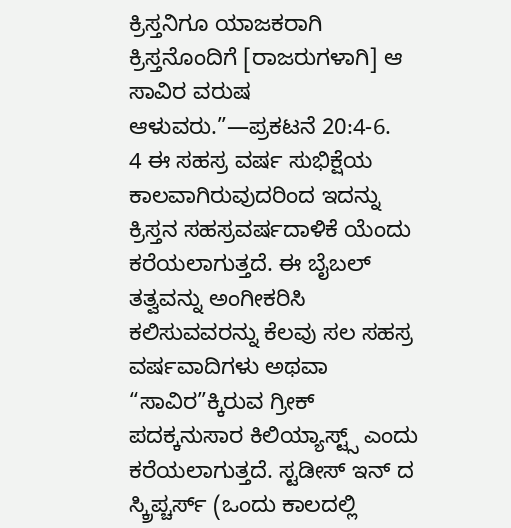ಕ್ರಿಸ್ತನಿಗೂ ಯಾಜಕರಾಗಿ ಕ್ರಿಸ್ತನೊಂದಿಗೆ [ರಾಜರುಗಳಾಗಿ] ಆ ಸಾವಿರ ವರುಷ ಆಳುವರು.”—ಪ್ರಕಟನೆ 20:4-6.
4 ಈ ಸಹಸ್ರ ವರ್ಷ ಸುಭಿಕ್ಷೆಯ ಕಾಲವಾಗಿರುವುದರಿಂದ ಇದನ್ನು ಕ್ರಿಸ್ತನ ಸಹಸ್ರವರ್ಷದಾಳಿಕೆ ಯೆಂದು ಕರೆಯಲಾಗುತ್ತದೆ. ಈ ಬೈಬಲ್ ತತ್ವವನ್ನು ಅಂಗೀಕರಿಸಿ ಕಲಿಸುವವರನ್ನು ಕೆಲವು ಸಲ ಸಹಸ್ರ ವರ್ಷವಾದಿಗಳು ಅಥವಾ “ಸಾವಿರ”ಕ್ಕಿರುವ ಗ್ರೀಕ್ ಪದಕ್ಕನುಸಾರ ಕಿಲಿಯ್ಯಾಸ್ಟ್ಸ್ ಎಂದು ಕರೆಯಲಾಗುತ್ತದೆ. ಸ್ಟಡೀಸ್ ಇನ್ ದ ಸ್ಕ್ರಿಪ್ಚರ್ಸ್ (ಒಂದು ಕಾಲದಲ್ಲಿ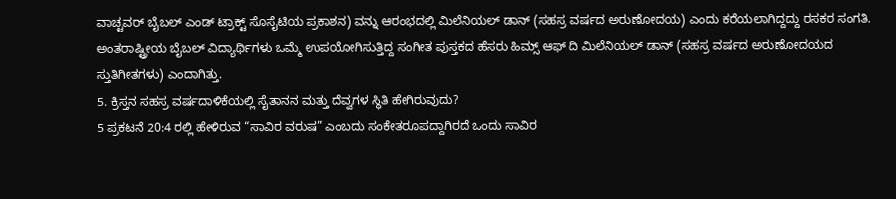ವಾಚ್ಟವರ್ ಬೈಬಲ್ ಎಂಡ್ ಟ್ರಾಕ್ಟ್ ಸೊಸೈಟಿಯ ಪ್ರಕಾಶನ) ವನ್ನು ಆರಂಭದಲ್ಲಿ ಮಿಲೆನಿಯಲ್ ಡಾನ್ (ಸಹಸ್ರ ವರ್ಷದ ಅರುಣೋದಯ) ಎಂದು ಕರೆಯಲಾಗಿದ್ದದ್ದು ರಸಕರ ಸಂಗತಿ. ಅಂತರಾಷ್ಟ್ರೀಯ ಬೈಬಲ್ ವಿದ್ಯಾರ್ಥಿಗಳು ಒಮ್ಮೆ ಉಪಯೋಗಿಸುತ್ತಿದ್ದ ಸಂಗೀತ ಪುಸ್ತಕದ ಹೆಸರು ಹಿಮ್ಸ್ ಆಫ್ ದಿ ಮಿಲೆನಿಯಲ್ ಡಾನ್ (ಸಹಸ್ರ ವರ್ಷದ ಅರುಣೋದಯದ ಸ್ತುತಿಗೀತಗಳು) ಎಂದಾಗಿತ್ತು.
5. ಕ್ರಿಸ್ತನ ಸಹಸ್ರ ವರ್ಷದಾಳಿಕೆಯಲ್ಲಿ ಸೈತಾನನ ಮತ್ತು ದೆವ್ವಗಳ ಸ್ಥಿತಿ ಹೇಗಿರುವುದು?
5 ಪ್ರಕಟನೆ 20:4 ರಲ್ಲಿ ಹೇಳಿರುವ “ಸಾವಿರ ವರುಷ” ಎಂಬದು ಸಂಕೇತರೂಪದ್ದಾಗಿರದೆ ಒಂದು ಸಾವಿರ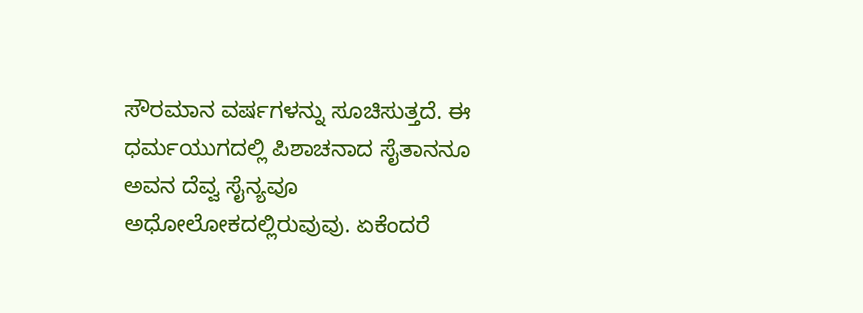ಸೌರಮಾನ ವರ್ಷಗಳನ್ನು ಸೂಚಿಸುತ್ತದೆ. ಈ ಧರ್ಮಯುಗದಲ್ಲಿ ಪಿಶಾಚನಾದ ಸೈತಾನನೂ ಅವನ ದೆವ್ವ ಸೈನ್ಯವೂ ಅಧೋಲೋಕದಲ್ಲಿರುವುವು. ಏಕೆಂದರೆ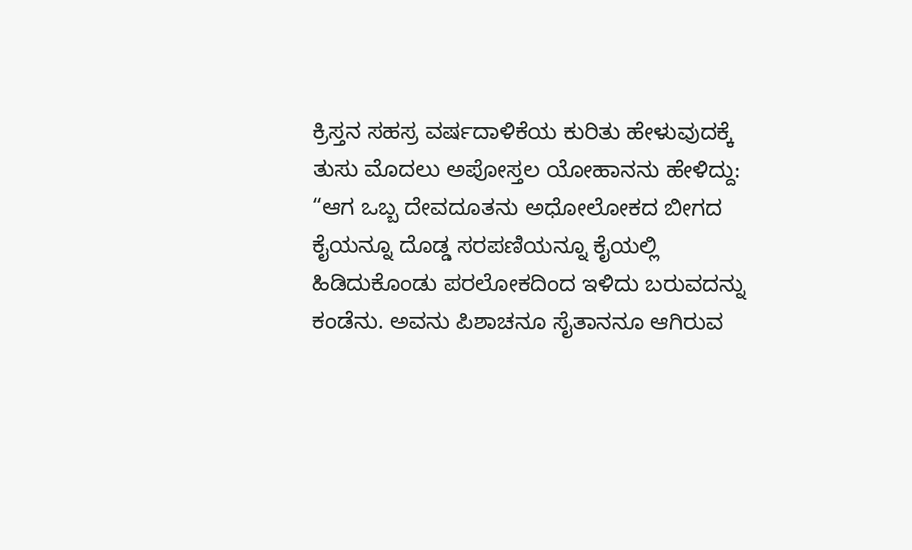ಕ್ರಿಸ್ತನ ಸಹಸ್ರ ವರ್ಷದಾಳಿಕೆಯ ಕುರಿತು ಹೇಳುವುದಕ್ಕೆ ತುಸು ಮೊದಲು ಅಪೋಸ್ತಲ ಯೋಹಾನನು ಹೇಳಿದ್ದು: “ಆಗ ಒಬ್ಬ ದೇವದೂತನು ಅಧೋಲೋಕದ ಬೀಗದ ಕೈಯನ್ನೂ ದೊಡ್ಡ ಸರಪಣಿಯನ್ನೂ ಕೈಯಲ್ಲಿ ಹಿಡಿದುಕೊಂಡು ಪರಲೋಕದಿಂದ ಇಳಿದು ಬರುವದನ್ನು ಕಂಡೆನು. ಅವನು ಪಿಶಾಚನೂ ಸೈತಾನನೂ ಆಗಿರುವ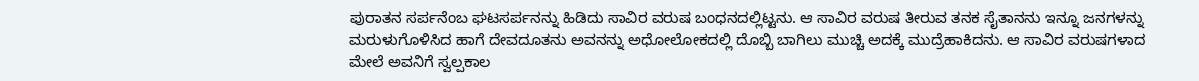ಪುರಾತನ ಸರ್ಪನೆಂಬ ಘಟಸರ್ಪನನ್ನು ಹಿಡಿದು ಸಾವಿರ ವರುಷ ಬಂಧನದಲ್ಲಿಟ್ಟನು. ಆ ಸಾವಿರ ವರುಷ ತೀರುವ ತನಕ ಸೈತಾನನು ಇನ್ನೂ ಜನಗಳನ್ನು ಮರುಳುಗೊಳಿಸಿದ ಹಾಗೆ ದೇವದೂತನು ಅವನನ್ನು ಅಧೋಲೋಕದಲ್ಲಿ ದೊಬ್ಬಿ ಬಾಗಿಲು ಮುಚ್ಚಿ ಅದಕ್ಕೆ ಮುದ್ರೆಹಾಕಿದನು. ಆ ಸಾವಿರ ವರುಷಗಳಾದ ಮೇಲೆ ಅವನಿಗೆ ಸ್ವಲ್ಪಕಾಲ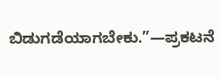ಬಿಡುಗಡೆಯಾಗಬೇಕು.”—ಪ್ರಕಟನೆ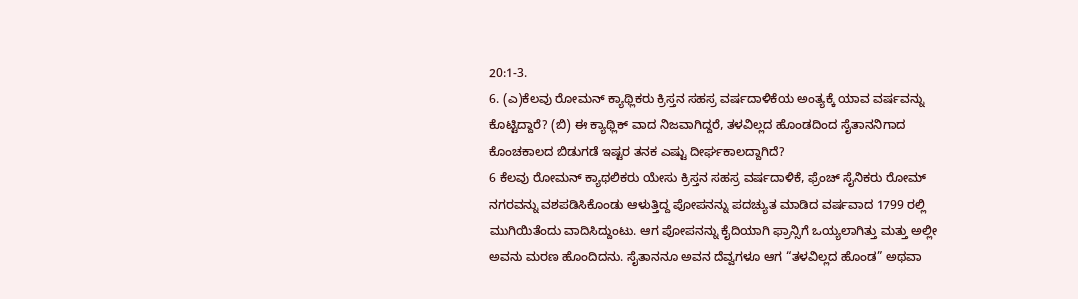20:1-3.
6. (ಎ)ಕೆಲವು ರೋಮನ್ ಕ್ಯಾಥ್ಲಿಕರು ಕ್ರಿಸ್ತನ ಸಹಸ್ರ ವರ್ಷದಾಳಿಕೆಯ ಅಂತ್ಯಕ್ಕೆ ಯಾವ ವರ್ಷವನ್ನು ಕೊಟ್ಟಿದ್ದಾರೆ? (ಬಿ) ಈ ಕ್ಯಾಥ್ಲಿಕ್ ವಾದ ನಿಜವಾಗಿದ್ದರೆ, ತಳವಿಲ್ಲದ ಹೊಂಡದಿಂದ ಸೈತಾನನಿಗಾದ ಕೊಂಚಕಾಲದ ಬಿಡುಗಡೆ ಇಷ್ಟರ ತನಕ ಎಷ್ಟು ದೀರ್ಘಕಾಲದ್ದಾಗಿದೆ?
6 ಕೆಲವು ರೋಮನ್ ಕ್ಯಾಥಲಿಕರು ಯೇಸು ಕ್ರಿಸ್ತನ ಸಹಸ್ರ ವರ್ಷದಾಳಿಕೆ, ಫ್ರೆಂಚ್ ಸೈನಿಕರು ರೋಮ್ ನಗರವನ್ನು ವಶಪಡಿಸಿಕೊಂಡು ಆಳುತ್ತಿದ್ದ ಪೋಪನನ್ನು ಪದಚ್ಯುತ ಮಾಡಿದ ವರ್ಷವಾದ 1799 ರಲ್ಲಿ ಮುಗಿಯಿತೆಂದು ವಾದಿಸಿದ್ದುಂಟು. ಆಗ ಪೋಪನನ್ನು ಕೈದಿಯಾಗಿ ಫ್ರಾನ್ಸಿಗೆ ಒಯ್ಯಲಾಗಿತ್ತು ಮತ್ತು ಅಲ್ಲೀ ಅವನು ಮರಣ ಹೊಂದಿದನು. ಸೈತಾನನೂ ಅವನ ದೆವ್ವಗಳೂ ಆಗ “ತಳವಿಲ್ಲದ ಹೊಂಡ” ಅಥವಾ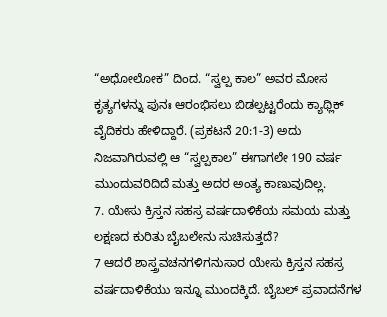“ಅಧೋಲೋಕ” ದಿಂದ. “ಸ್ವಲ್ಪ ಕಾಲ” ಅವರ ಮೋಸ ಕೃತ್ಯಗಳನ್ನು ಪುನಃ ಆರಂಭಿಸಲು ಬಿಡಲ್ಪಟ್ಟರೆಂದು ಕ್ಯಾಥ್ಲಿಕ್ ವೈದಿಕರು ಹೇಳಿದ್ದಾರೆ. (ಪ್ರಕಟನೆ 20:1-3) ಅದು ನಿಜವಾಗಿರುವಲ್ಲಿ ಆ “ಸ್ವಲ್ಪಕಾಲ” ಈಗಾಗಲೇ 190 ವರ್ಷ ಮುಂದುವರಿದಿದೆ ಮತ್ತು ಅದರ ಅಂತ್ಯ ಕಾಣುವುದಿಲ್ಲ.
7. ಯೇಸು ಕ್ರಿಸ್ತನ ಸಹಸ್ರ ವರ್ಷದಾಳಿಕೆಯ ಸಮಯ ಮತ್ತು ಲಕ್ಷಣದ ಕುರಿತು ಬೈಬಲೇನು ಸುಚಿಸುತ್ತದೆ?
7 ಆದರೆ ಶಾಸ್ತ್ರವಚನಗಳಿಗನುಸಾರ ಯೇಸು ಕ್ರಿಸ್ತನ ಸಹಸ್ರ ವರ್ಷದಾಳಿಕೆಯು ಇನ್ನೂ ಮುಂದಕ್ಕಿದೆ. ಬೈಬಲ್ ಪ್ರವಾದನೆಗಳ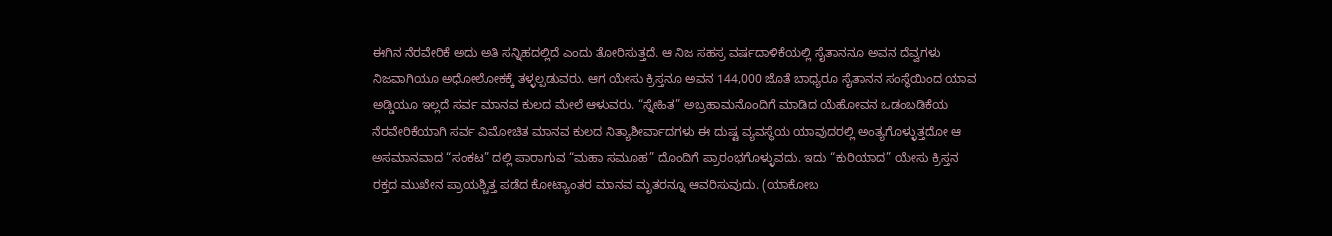ಈಗಿನ ನೆರವೇರಿಕೆ ಅದು ಅತಿ ಸನ್ನಿಹದಲ್ಲಿದೆ ಎಂದು ತೋರಿಸುತ್ತದೆ. ಆ ನಿಜ ಸಹಸ್ರ ವರ್ಷದಾಳಿಕೆಯಲ್ಲಿ ಸೈತಾನನೂ ಅವನ ದೆವ್ವಗಳು ನಿಜವಾಗಿಯೂ ಅಧೋಲೋಕಕ್ಕೆ ತಳ್ಳಲ್ಪಡುವರು. ಆಗ ಯೇಸು ಕ್ರಿಸ್ತನೂ ಅವನ 144,000 ಜೊತೆ ಬಾಧ್ಯರೂ ಸೈತಾನನ ಸಂಸ್ಥೆಯಿಂದ ಯಾವ ಅಡ್ಡಿಯೂ ಇಲ್ಲದೆ ಸರ್ವ ಮಾನವ ಕುಲದ ಮೇಲೆ ಆಳುವರು. “ಸ್ನೇಹಿತ” ಅಬ್ರಹಾಮನೊಂದಿಗೆ ಮಾಡಿದ ಯೆಹೋವನ ಒಡಂಬಡಿಕೆಯ ನೆರವೇರಿಕೆಯಾಗಿ ಸರ್ವ ವಿಮೋಚಿತ ಮಾನವ ಕುಲದ ನಿತ್ಯಾಶೀರ್ವಾದಗಳು ಈ ದುಷ್ಟ ವ್ಯವಸ್ಥೆಯ ಯಾವುದರಲ್ಲಿ ಅಂತ್ಯಗೊಳ್ಳುತ್ತದೋ ಆ ಅಸಮಾನವಾದ “ಸಂಕಟ” ದಲ್ಲಿ ಪಾರಾಗುವ “ಮಹಾ ಸಮೂಹ” ದೊಂದಿಗೆ ಪ್ರಾರಂಭಗೊಳ್ಳುವದು. ಇದು “ಕುರಿಯಾದ” ಯೇಸು ಕ್ರಿಸ್ತನ ರಕ್ತದ ಮುಖೇನ ಪ್ರಾಯಶ್ಚಿತ್ತ ಪಡೆದ ಕೋಟ್ಯಾಂತರ ಮಾನವ ಮೃತರನ್ನೂ ಆವರಿಸುವುದು. (ಯಾಕೋಬ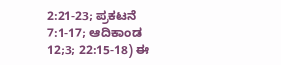2:21-23; ಪ್ರಕಟನೆ 7:1-17; ಆದಿಕಾಂಡ 12;3; 22:15-18) ಈ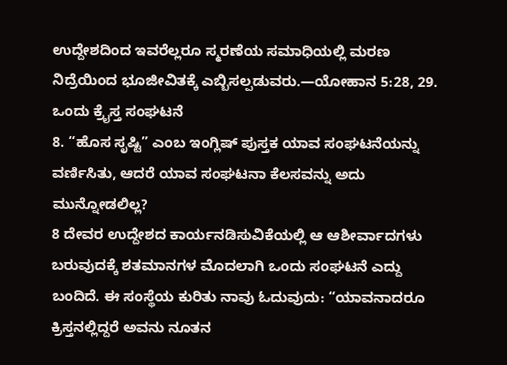ಉದ್ದೇಶದಿಂದ ಇವರೆಲ್ಲರೂ ಸ್ಮರಣೆಯ ಸಮಾಧಿಯಲ್ಲಿ ಮರಣ ನಿದ್ರೆಯಿಂದ ಭೂಜೀವಿತಕ್ಕೆ ಎಬ್ಬಿಸಲ್ಪಡುವರು.—ಯೋಹಾನ 5:28, 29.
ಒಂದು ಕ್ರೈಸ್ತ ಸಂಘಟನೆ
8. “ಹೊಸ ಸೃಷ್ಟಿ” ಎಂಬ ಇಂಗ್ಲಿಷ್ ಪುಸ್ತಕ ಯಾವ ಸಂಘಟನೆಯನ್ನು ವರ್ಣಿಸಿತು, ಆದರೆ ಯಾವ ಸಂಘಟನಾ ಕೆಲಸವನ್ನು ಅದು ಮುನ್ನೋಡಲಿಲ್ಲ?
8 ದೇವರ ಉದ್ದೇಶದ ಕಾರ್ಯನಡಿಸುವಿಕೆಯಲ್ಲಿ ಆ ಆಶೀರ್ವಾದಗಳು ಬರುವುದಕ್ಕೆ ಶತಮಾನಗಳ ಮೊದಲಾಗಿ ಒಂದು ಸಂಘಟನೆ ಎದ್ದು ಬಂದಿದೆ. ಈ ಸಂಸ್ಥೆಯ ಕುರಿತು ನಾವು ಓದುವುದು: “ಯಾವನಾದರೂ ಕ್ರಿಸ್ತನಲ್ಲಿದ್ದರೆ ಅವನು ನೂತನ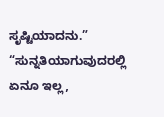ಸೃಷ್ಟಿಯಾದನು.” “ಸುನ್ನತಿಯಾಗುವುದರಲ್ಲಿ ಏನೂ ಇಲ್ಲ,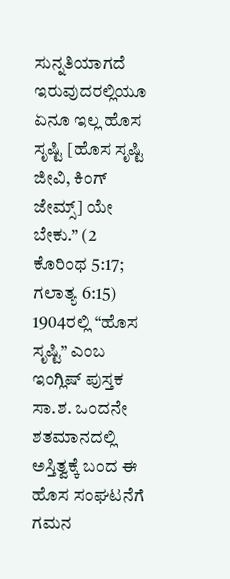ಸುನ್ನತಿಯಾಗದೆ ಇರುವುದರಲ್ಲಿಯೂ ಏನೂ ಇಲ್ಲ ಹೊಸ ಸೃಷ್ಟಿ [ಹೊಸ ಸೃಷ್ಟಿ ಜೀವಿ, ಕಿಂಗ್ ಜೇಮ್ಸ್] ಯೇ ಬೇಕು.” (2 ಕೊರಿಂಥ 5:17; ಗಲಾತ್ಯ 6:15) 1904ರಲ್ಲಿ “ಹೊಸ ಸೃಷ್ಟಿ” ಎಂಬ ಇಂಗ್ಲಿಷ್ ಪುಸ್ತಕ ಸಾ.ಶ. ಒಂದನೇ ಶತಮಾನದಲ್ಲಿ ಅಸ್ತಿತ್ವಕ್ಕೆ ಬಂದ ಈ ಹೊಸ ಸಂಘಟನೆಗೆ ಗಮನ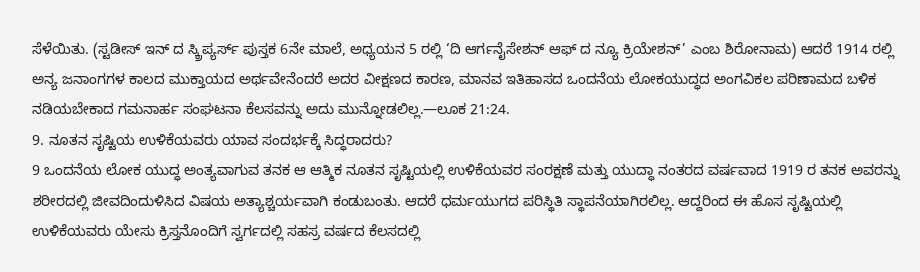ಸೆಳೆಯಿತು. (ಸ್ಟಡೀಸ್ ಇನ್ ದ ಸ್ಕ್ರಿಪ್ಯರ್ಸ್ ಪುಸ್ತಕ 6ನೇ ಮಾಲೆ, ಅಧ್ಯಯನ 5 ರಲ್ಲಿ ‘ದಿ ಆರ್ಗನೈಸೇಶನ್ ಆಫ್ ದ ನ್ಯೂ ಕ್ರಿಯೇಶನ್’ ಎಂಬ ಶಿರೋನಾಮ) ಆದರೆ 1914 ರಲ್ಲಿ ಅನ್ಯ ಜನಾಂಗಗಳ ಕಾಲದ ಮುಕ್ತಾಯದ ಅರ್ಥವೇನೆಂದರೆ ಅದರ ವೀಕ್ಷಣದ ಕಾರಣ, ಮಾನವ ಇತಿಹಾಸದ ಒಂದನೆಯ ಲೋಕಯುದ್ಧದ ಅಂಗವಿಕಲ ಪರಿಣಾಮದ ಬಳಿಕ ನಡಿಯಬೇಕಾದ ಗಮನಾರ್ಹ ಸಂಘಟನಾ ಕೆಲಸವನ್ನು ಅದು ಮುನ್ನೋಡಲಿಲ್ಲ.—ಲೂಕ 21:24.
9. ನೂತನ ಸೃಷ್ಟಿಯ ಉಳಿಕೆಯವರು ಯಾವ ಸಂದರ್ಭಕ್ಕೆ ಸಿದ್ಧರಾದರು?
9 ಒಂದನೆಯ ಲೋಕ ಯುದ್ಧ ಅಂತ್ಯವಾಗುವ ತನಕ ಆ ಆತ್ಮಿಕ ನೂತನ ಸೃಷ್ಟಿಯಲ್ಲಿ ಉಳಿಕೆಯವರ ಸಂರಕ್ಷಣೆ ಮತ್ತು ಯುದ್ಧಾ ನಂತರದ ವರ್ಷವಾದ 1919 ರ ತನಕ ಅವರನ್ನು ಶರೀರದಲ್ಲಿ ಜೀವದಿಂದುಳಿಸಿದ ವಿಷಯ ಅತ್ಯಾಶ್ಚರ್ಯವಾಗಿ ಕಂಡುಬಂತು. ಆದರೆ ಧರ್ಮಯುಗದ ಪರಿಸ್ಥಿತಿ ಸ್ಥಾಪನೆಯಾಗಿರಲಿಲ್ಲ. ಆದ್ದರಿಂದ ಈ ಹೊಸ ಸೃಷ್ಟಿಯಲ್ಲಿ ಉಳಿಕೆಯವರು ಯೇಸು ಕ್ರಿಸ್ತನೊಂದಿಗೆ ಸ್ವರ್ಗದಲ್ಲಿ ಸಹಸ್ರ ವರ್ಷದ ಕೆಲಸದಲ್ಲಿ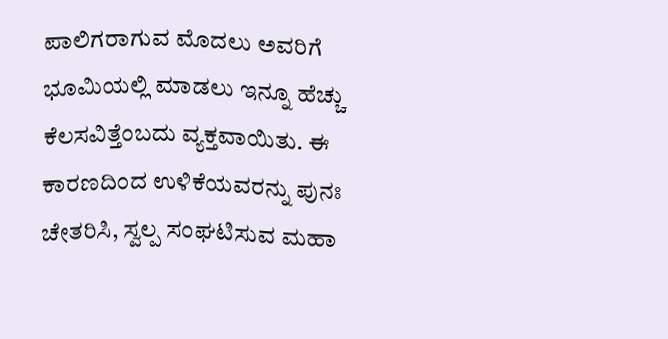ಪಾಲಿಗರಾಗುವ ಮೊದಲು ಅವರಿಗೆ ಭೂಮಿಯಲ್ಲಿ ಮಾಡಲು ಇನ್ನೂ ಹೆಚ್ಚು ಕೆಲಸವಿತ್ತೆಂಬದು ವ್ಯಕ್ತವಾಯಿತು. ಈ ಕಾರಣದಿಂದ ಉಳಿಕೆಯವರನ್ನು ಪುನಃ ಚೇತರಿಸಿ, ಸ್ವಲ್ಪ ಸಂಘಟಿಸುವ ಮಹಾ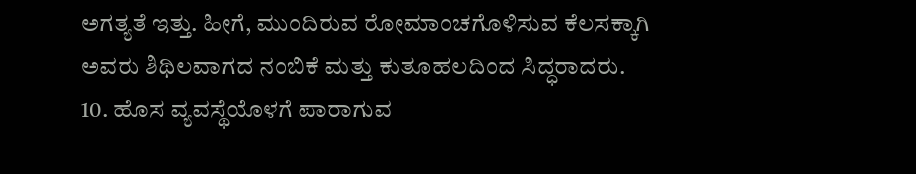ಅಗತ್ಯತೆ ಇತ್ತು. ಹೀಗೆ, ಮುಂದಿರುವ ರೋಮಾಂಚಗೊಳಿಸುವ ಕೆಲಸಕ್ಕಾಗಿ ಅವರು ಶಿಥಿಲವಾಗದ ನಂಬಿಕೆ ಮತ್ತು ಕುತೂಹಲದಿಂದ ಸಿದ್ಧರಾದರು.
10. ಹೊಸ ವ್ಯವಸ್ಥೆಯೊಳಗೆ ಪಾರಾಗುವ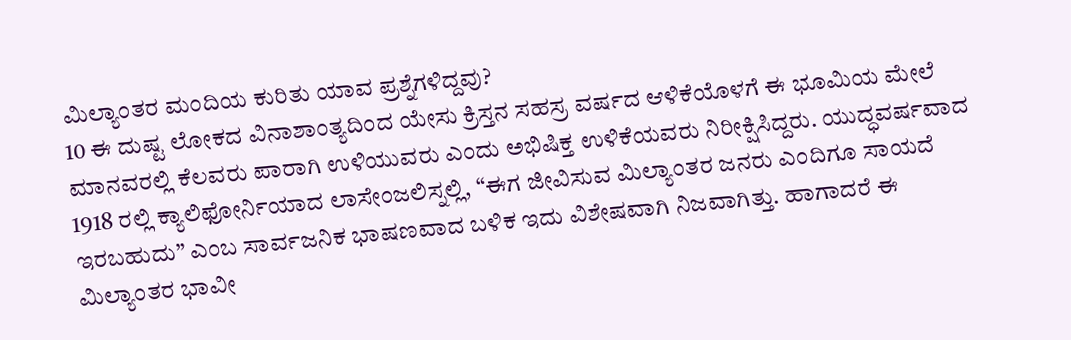ಮಿಲ್ಯಾಂತರ ಮಂದಿಯ ಕುರಿತು ಯಾವ ಪ್ರಶ್ನೆಗಳಿದ್ದವು?
10 ಈ ದುಷ್ಟ ಲೋಕದ ವಿನಾಶಾಂತ್ಯದಿಂದ ಯೇಸು ಕ್ರಿಸ್ತನ ಸಹಸ್ರ ವರ್ಷದ ಆಳಿಕೆಯೊಳಗೆ ಈ ಭೂಮಿಯ ಮೇಲೆ ಮಾನವರಲ್ಲಿ ಕೆಲವರು ಪಾರಾಗಿ ಉಳಿಯುವರು ಎಂದು ಅಭಿಷಿಕ್ತ ಉಳಿಕೆಯವರು ನಿರೀಕ್ಷಿಸಿದ್ದರು. ಯುದ್ಧವರ್ಷವಾದ 1918 ರಲ್ಲಿ ಕ್ಯಾಲಿಫೋರ್ನಿಯಾದ ಲಾಸೇಂಜಲಿಸ್ನಲ್ಲಿ, “ಈಗ ಜೀವಿಸುವ ಮಿಲ್ಯಾಂತರ ಜನರು ಎಂದಿಗೂ ಸಾಯದೆ ಇರಬಹುದು” ಎಂಬ ಸಾರ್ವಜನಿಕ ಭಾಷಣವಾದ ಬಳಿಕ ಇದು ವಿಶೇಷವಾಗಿ ನಿಜವಾಗಿತ್ತು. ಹಾಗಾದರೆ ಈ ಮಿಲ್ಯಾಂತರ ಭಾವೀ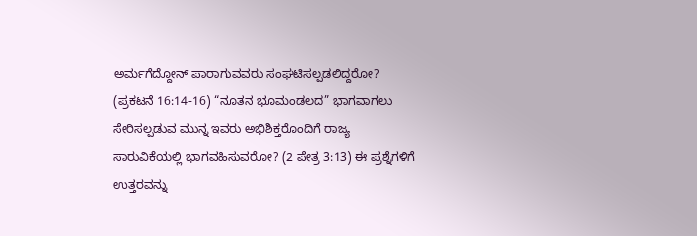ಅರ್ಮಗೆದ್ದೋನ್ ಪಾರಾಗುವವರು ಸಂಘಟಿಸಲ್ಪಡಲಿದ್ದರೋ? (ಪ್ರಕಟನೆ 16:14-16) “ನೂತನ ಭೂಮಂಡಲದ” ಭಾಗವಾಗಲು ಸೇರಿಸಲ್ಪಡುವ ಮುನ್ನ ಇವರು ಅಭಿಶಿಕ್ತರೊಂದಿಗೆ ರಾಜ್ಯ ಸಾರುವಿಕೆಯಲ್ಲಿ ಭಾಗವಹಿಸುವರೋ? (2 ಪೇತ್ರ 3:13) ಈ ಪ್ರಶ್ನೆಗಳಿಗೆ ಉತ್ತರವನ್ನು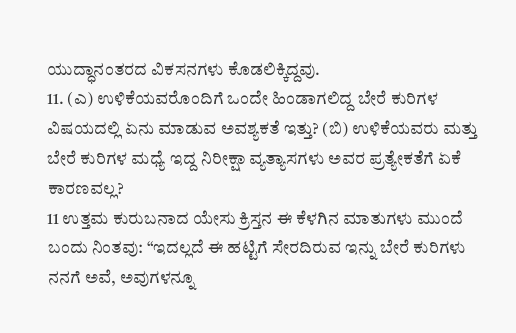ಯುದ್ಧಾನಂತರದ ವಿಕಸನಗಳು ಕೊಡಲಿಕ್ಕಿದ್ದವು.
11. (ಎ) ಉಳಿಕೆಯವರೊಂದಿಗೆ ಒಂದೇ ಹಿಂಡಾಗಲಿದ್ದ ಬೇರೆ ಕುರಿಗಳ ವಿಷಯದಲ್ಲಿ ಏನು ಮಾಡುವ ಅವಶ್ಯಕತೆ ಇತ್ತು? (ಬಿ) ಉಳಿಕೆಯವರು ಮತ್ತು ಬೇರೆ ಕುರಿಗಳ ಮಧ್ಯೆ ಇದ್ದ ನಿರೀಕ್ಷಾ ವ್ಯತ್ಯಾಸಗಳು ಅವರ ಪ್ರತ್ಯೇಕತೆಗೆ ಏಕೆ ಕಾರಣವಲ್ಲ?
11 ಉತ್ತಮ ಕುರುಬನಾದ ಯೇಸು ಕ್ರಿಸ್ತನ ಈ ಕೆಳಗಿನ ಮಾತುಗಳು ಮುಂದೆ ಬಂದು ನಿಂತವು: “ಇದಲ್ಲದೆ ಈ ಹಟ್ಟಿಗೆ ಸೇರದಿರುವ ಇನ್ನು ಬೇರೆ ಕುರಿಗಳು ನನಗೆ ಅವೆ, ಅವುಗಳನ್ನೂ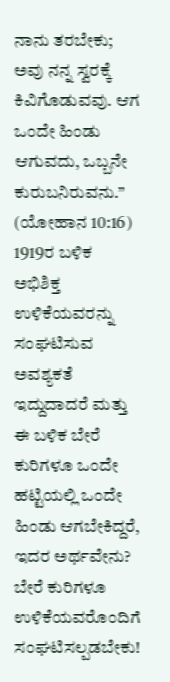ನಾನು ತರಬೇಕು; ಅವು ನನ್ನ ಸ್ವರಕ್ಕೆ ಕಿವಿಗೊಡುವವು. ಆಗ ಒಂದೇ ಹಿಂಡು ಆಗುವದು, ಒಬ್ಬನೇ ಕುರುಬನಿರುವನು.” (ಯೋಹಾನ 10:16) 1919ರ ಬಳಿಕ ಅಭಿಶಿಕ್ತ ಉಳಿಕೆಯವರನ್ನು ಸಂಘಟಿಸುವ ಅವಶ್ಯಕತೆ ಇದ್ದುದಾದರೆ ಮತ್ತು ಈ ಬಳಿಕ ಬೇರೆ ಕುರಿಗಳೂ ಒಂದೇ ಹಟ್ಟಿಯಲ್ಲಿ ಒಂದೇ ಹಿಂಡು ಆಗಬೇಕಿದ್ದರೆ, ಇದರ ಅರ್ಥವೇನು? ಬೇರೆ ಕುರಿಗಳೂ ಉಳಿಕೆಯವರೊಂದಿಗೆ ಸಂಘಟಿಸಲ್ಪಡಬೇಕು!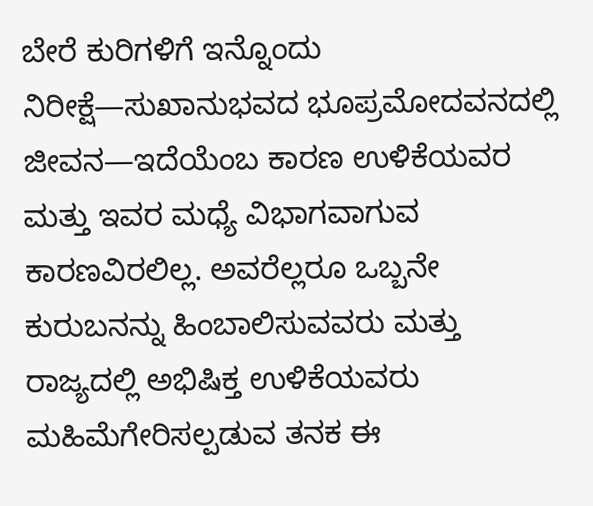ಬೇರೆ ಕುರಿಗಳಿಗೆ ಇನ್ನೊಂದು ನಿರೀಕ್ಷೆ—ಸುಖಾನುಭವದ ಭೂಪ್ರಮೋದವನದಲ್ಲಿ ಜೀವನ—ಇದೆಯೆಂಬ ಕಾರಣ ಉಳಿಕೆಯವರ ಮತ್ತು ಇವರ ಮಧ್ಯೆ ವಿಭಾಗವಾಗುವ ಕಾರಣವಿರಲಿಲ್ಲ. ಅವರೆಲ್ಲರೂ ಒಬ್ಬನೇ ಕುರುಬನನ್ನು ಹಿಂಬಾಲಿಸುವವರು ಮತ್ತು ರಾಜ್ಯದಲ್ಲಿ ಅಭಿಷಿಕ್ತ ಉಳಿಕೆಯವರು ಮಹಿಮೆಗೇರಿಸಲ್ಪಡುವ ತನಕ ಈ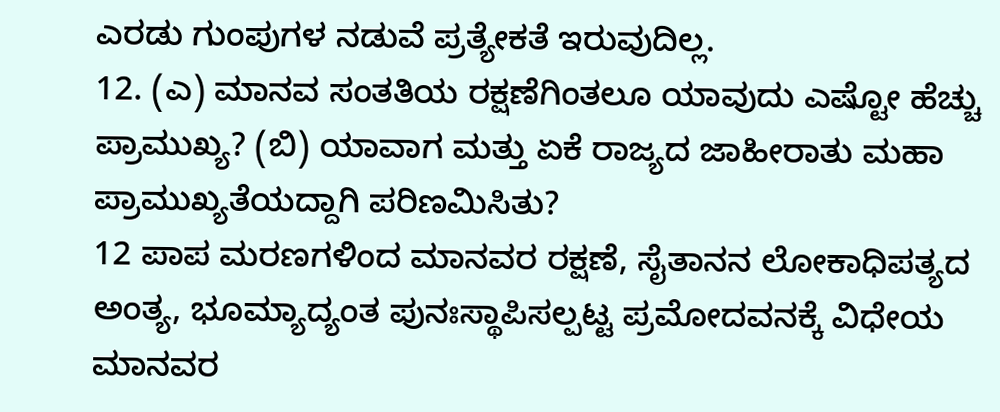ಎರಡು ಗುಂಪುಗಳ ನಡುವೆ ಪ್ರತ್ಯೇಕತೆ ಇರುವುದಿಲ್ಲ.
12. (ಎ) ಮಾನವ ಸಂತತಿಯ ರಕ್ಷಣೆಗಿಂತಲೂ ಯಾವುದು ಎಷ್ಟೋ ಹೆಚ್ಚು ಪ್ರಾಮುಖ್ಯ? (ಬಿ) ಯಾವಾಗ ಮತ್ತು ಏಕೆ ರಾಜ್ಯದ ಜಾಹೀರಾತು ಮಹಾ ಪ್ರಾಮುಖ್ಯತೆಯದ್ದಾಗಿ ಪರಿಣಮಿಸಿತು?
12 ಪಾಪ ಮರಣಗಳಿಂದ ಮಾನವರ ರಕ್ಷಣೆ, ಸೈತಾನನ ಲೋಕಾಧಿಪತ್ಯದ ಅಂತ್ಯ, ಭೂಮ್ಯಾದ್ಯಂತ ಪುನಃಸ್ಥಾಪಿಸಲ್ಪಟ್ಟ ಪ್ರಮೋದವನಕ್ಕೆ ವಿಧೇಯ ಮಾನವರ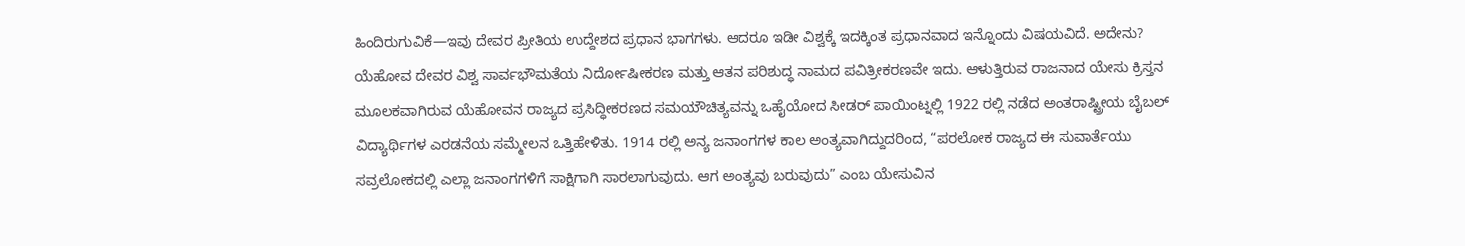ಹಿಂದಿರುಗುವಿಕೆ—ಇವು ದೇವರ ಪ್ರೀತಿಯ ಉದ್ದೇಶದ ಪ್ರಧಾನ ಭಾಗಗಳು. ಆದರೂ ಇಡೀ ವಿಶ್ವಕ್ಕೆ ಇದಕ್ಕಿಂತ ಪ್ರಧಾನವಾದ ಇನ್ನೊಂದು ವಿಷಯವಿದೆ. ಅದೇನು? ಯೆಹೋವ ದೇವರ ವಿಶ್ವ ಸಾರ್ವಭೌಮತೆಯ ನಿರ್ದೋಷೀಕರಣ ಮತ್ತು ಆತನ ಪರಿಶುದ್ಧ ನಾಮದ ಪವಿತ್ರೀಕರಣವೇ ಇದು. ಆಳುತ್ತಿರುವ ರಾಜನಾದ ಯೇಸು ಕ್ರಿಸ್ತನ ಮೂಲಕವಾಗಿರುವ ಯೆಹೋವನ ರಾಜ್ಯದ ಪ್ರಸಿದ್ಧೀಕರಣದ ಸಮಯೌಚಿತ್ಯವನ್ನು ಒಹೈಯೋದ ಸೀಡರ್ ಪಾಯಿಂಟ್ನಲ್ಲಿ 1922 ರಲ್ಲಿ ನಡೆದ ಅಂತರಾಷ್ಟ್ರೀಯ ಬೈಬಲ್ ವಿದ್ಯಾರ್ಥಿಗಳ ಎರಡನೆಯ ಸಮ್ಮೇಲನ ಒತ್ತಿಹೇಳಿತು. 1914 ರಲ್ಲಿ ಅನ್ಯ ಜನಾಂಗಗಳ ಕಾಲ ಅಂತ್ಯವಾಗಿದ್ದುದರಿಂದ, “ಪರಲೋಕ ರಾಜ್ಯದ ಈ ಸುವಾರ್ತೆಯು ಸವ್ರಲೋಕದಲ್ಲಿ ಎಲ್ಲಾ ಜನಾಂಗಗಳಿಗೆ ಸಾಕ್ಷಿಗಾಗಿ ಸಾರಲಾಗುವುದು. ಆಗ ಅಂತ್ಯವು ಬರುವುದು” ಎಂಬ ಯೇಸುವಿನ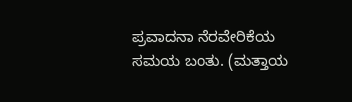ಪ್ರವಾದನಾ ನೆರವೇರಿಕೆಯ ಸಮಯ ಬಂತು. (ಮತ್ತಾಯ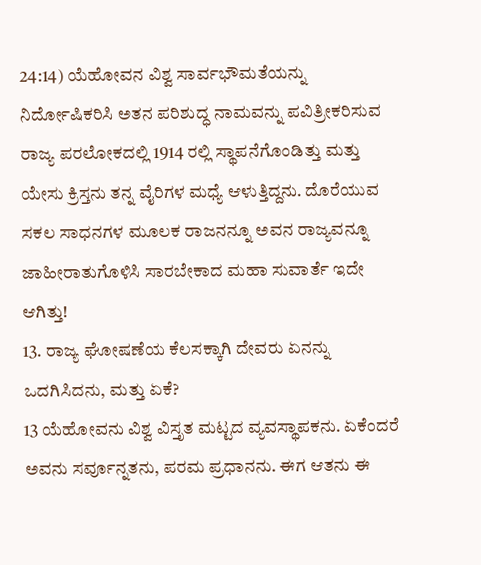24:14) ಯೆಹೋವನ ವಿಶ್ವ ಸಾರ್ವಭೌಮತೆಯನ್ನು ನಿರ್ದೋಷಿಕರಿಸಿ ಅತನ ಪರಿಶುದ್ಧ ನಾಮವನ್ನು ಪವಿತ್ರೀಕರಿಸುವ ರಾಜ್ಯ ಪರಲೋಕದಲ್ಲಿ 1914 ರಲ್ಲಿ ಸ್ಥಾಪನೆಗೊಂಡಿತ್ತು ಮತ್ತು ಯೇಸು ಕ್ರಿಸ್ತನು ತನ್ನ ವೈರಿಗಳ ಮಧ್ಯೆ ಆಳುತ್ತಿದ್ದನು. ದೊರೆಯುವ ಸಕಲ ಸಾಧನಗಳ ಮೂಲಕ ರಾಜನನ್ನೂ ಅವನ ರಾಜ್ಯವನ್ನೂ ಜಾಹೀರಾತುಗೊಳಿಸಿ ಸಾರಬೇಕಾದ ಮಹಾ ಸುವಾರ್ತೆ ಇದೇ ಆಗಿತ್ತು!
13. ರಾಜ್ಯ ಘೋಷಣೆಯ ಕೆಲಸಕ್ಕಾಗಿ ದೇವರು ಏನನ್ನು ಒದಗಿಸಿದನು, ಮತ್ತು ಏಕೆ?
13 ಯೆಹೋವನು ವಿಶ್ವ ವಿಸ್ತೃತ ಮಟ್ಟದ ವ್ಯವಸ್ಥಾಪಕನು. ಏಕೆಂದರೆ ಅವನು ಸರ್ವೂನ್ನತನು, ಪರಮ ಪ್ರಧಾನನು. ಈಗ ಆತನು ಈ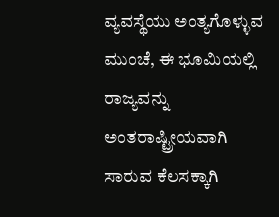ವ್ಯವಸ್ಥೆಯು ಅಂತ್ಯಗೊಳ್ಳುವ ಮುಂಚೆ, ಈ ಭೂಮಿಯಲ್ಲಿ ರಾಜ್ಯವನ್ನು ಅಂತರಾಷ್ಟ್ರೀಯವಾಗಿ ಸಾರುವ ಕೆಲಸಕ್ಕಾಗಿ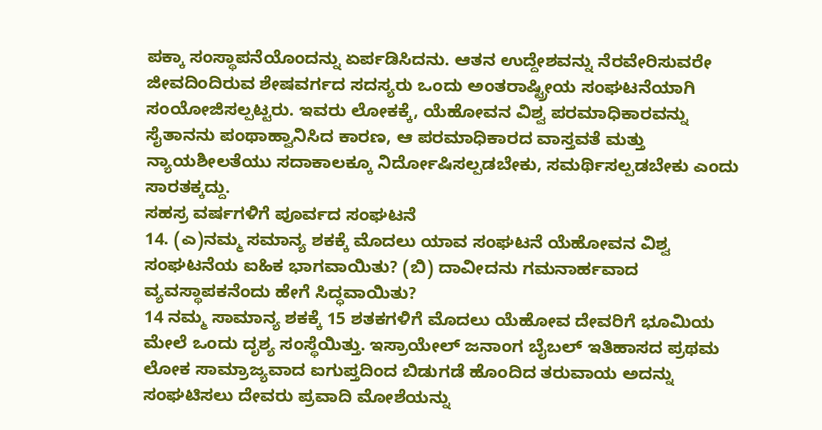ಪಕ್ಕಾ ಸಂಸ್ಥಾಪನೆಯೊಂದನ್ನು ಏರ್ಪಡಿಸಿದನು. ಆತನ ಉದ್ದೇಶವನ್ನು ನೆರವೇರಿಸುವರೇ ಜೀವದಿಂದಿರುವ ಶೇಷವರ್ಗದ ಸದಸ್ಯರು ಒಂದು ಅಂತರಾಷ್ಟ್ರೀಯ ಸಂಘಟನೆಯಾಗಿ ಸಂಯೋಜಿಸಲ್ಪಟ್ಟರು. ಇವರು ಲೋಕಕ್ಕೆ, ಯೆಹೋವನ ವಿಶ್ವ ಪರಮಾಧಿಕಾರವನ್ನು ಸೈತಾನನು ಪಂಥಾಹ್ವಾನಿಸಿದ ಕಾರಣ, ಆ ಪರಮಾಧಿಕಾರದ ವಾಸ್ತವತೆ ಮತ್ತು ನ್ಯಾಯಶೀಲತೆಯು ಸದಾಕಾಲಕ್ಕೂ ನಿರ್ದೋಷಿಸಲ್ಪಡಬೇಕು, ಸಮರ್ಥಿಸಲ್ಪಡಬೇಕು ಎಂದು ಸಾರತಕ್ಕದ್ದು.
ಸಹಸ್ರ ವರ್ಷಗಳಿಗೆ ಪೂರ್ವದ ಸಂಘಟನೆ
14. (ಎ)ನಮ್ಮ ಸಮಾನ್ಯ ಶಕಕ್ಕೆ ಮೊದಲು ಯಾವ ಸಂಘಟನೆ ಯೆಹೋವನ ವಿಶ್ವ ಸಂಘಟನೆಯ ಐಹಿಕ ಭಾಗವಾಯಿತು? (ಬಿ) ದಾವೀದನು ಗಮನಾರ್ಹವಾದ ವ್ಯವಸ್ಥಾಪಕನೆಂದು ಹೇಗೆ ಸಿದ್ಧವಾಯಿತು?
14 ನಮ್ಮ ಸಾಮಾನ್ಯ ಶಕಕ್ಕೆ 15 ಶತಕಗಳಿಗೆ ಮೊದಲು ಯೆಹೋವ ದೇವರಿಗೆ ಭೂಮಿಯ ಮೇಲೆ ಒಂದು ದೃಶ್ಯ ಸಂಸ್ಥೆಯಿತ್ತು. ಇಸ್ರಾಯೇಲ್ ಜನಾಂಗ ಬೈಬಲ್ ಇತಿಹಾಸದ ಪ್ರಥಮ ಲೋಕ ಸಾಮ್ರಾಜ್ಯವಾದ ಐಗುಪ್ತದಿಂದ ಬಿಡುಗಡೆ ಹೊಂದಿದ ತರುವಾಯ ಅದನ್ನು ಸಂಘಟಿಸಲು ದೇವರು ಪ್ರವಾದಿ ಮೋಶೆಯನ್ನು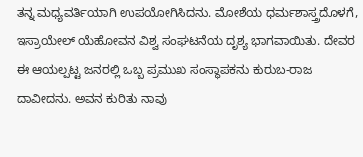ತನ್ನ ಮಧ್ಯವರ್ತಿಯಾಗಿ ಉಪಯೋಗಿಸಿದನು. ಮೋಶೆಯ ಧರ್ಮಶಾಸ್ತ್ರದೊಳಗೆ, ಇಸ್ರಾಯೇಲ್ ಯೆಹೋವನ ವಿಶ್ವ ಸಂಘಟನೆಯ ದೃಶ್ಯ ಭಾಗವಾಯಿತು. ದೇವರ ಈ ಆಯಲ್ಪಟ್ಟ ಜನರಲ್ಲಿ ಒಬ್ಬ ಪ್ರಮುಖ ಸಂಸ್ಥಾಪಕನು ಕುರುಬ-ರಾಜ ದಾವೀದನು. ಅವನ ಕುರಿತು ನಾವು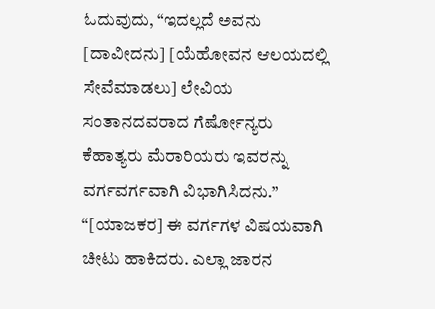ಓದುವುದು, “ಇದಲ್ಲದೆ ಅವನು [ದಾವೀದನು] [ಯೆಹೋವನ ಆಲಯದಲ್ಲಿ ಸೇವೆಮಾಡಲು] ಲೇವಿಯ ಸಂತಾನದವರಾದ ಗೆರ್ಷೋನ್ಯರು ಕೆಹಾತ್ಯರು ಮೆರಾರಿಯರು ಇವರನ್ನು ವರ್ಗವರ್ಗವಾಗಿ ವಿಭಾಗಿಸಿದನು.” “[ಯಾಜಕರ] ಈ ವರ್ಗಗಳ ವಿಷಯವಾಗಿ ಚೀಟು ಹಾಕಿದರು. ಎಲ್ಲಾ ಜಾರನ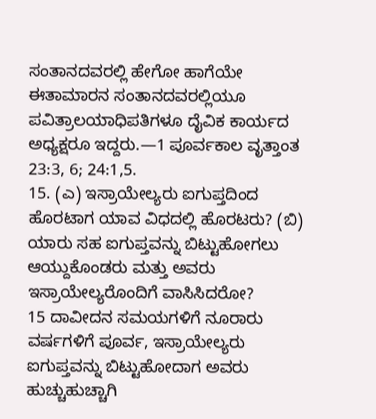ಸಂತಾನದವರಲ್ಲಿ ಹೇಗೋ ಹಾಗೆಯೇ ಈತಾಮಾರನ ಸಂತಾನದವರಲ್ಲಿಯೂ ಪವಿತ್ರಾಲಯಾಧಿಪತಿಗಳೂ ದೈವಿಕ ಕಾರ್ಯದ ಅಧ್ಯಕ್ಷರೂ ಇದ್ದರು.—1 ಪೂರ್ವಕಾಲ ವೃತ್ತಾಂತ 23:3, 6; 24:1,5.
15. (ಎ) ಇಸ್ರಾಯೇಲ್ಯರು ಐಗುಪ್ತದಿಂದ ಹೊರಟಾಗ ಯಾವ ವಿಧದಲ್ಲಿ ಹೊರಟರು? (ಬಿ) ಯಾರು ಸಹ ಐಗುಪ್ತವನ್ನು ಬಿಟ್ಟುಹೋಗಲು ಆಯ್ದುಕೊಂಡರು ಮತ್ತು ಅವರು ಇಸ್ರಾಯೇಲ್ಯರೊಂದಿಗೆ ವಾಸಿಸಿದರೋ?
15 ದಾವೀದನ ಸಮಯಗಳಿಗೆ ನೂರಾರು ವರ್ಷಗಳಿಗೆ ಪೂರ್ವ, ಇಸ್ರಾಯೇಲ್ಯರು ಐಗುಪ್ತವನ್ನು ಬಿಟ್ಟುಹೋದಾಗ ಅವರು ಹುಚ್ಚುಹುಚ್ಚಾಗಿ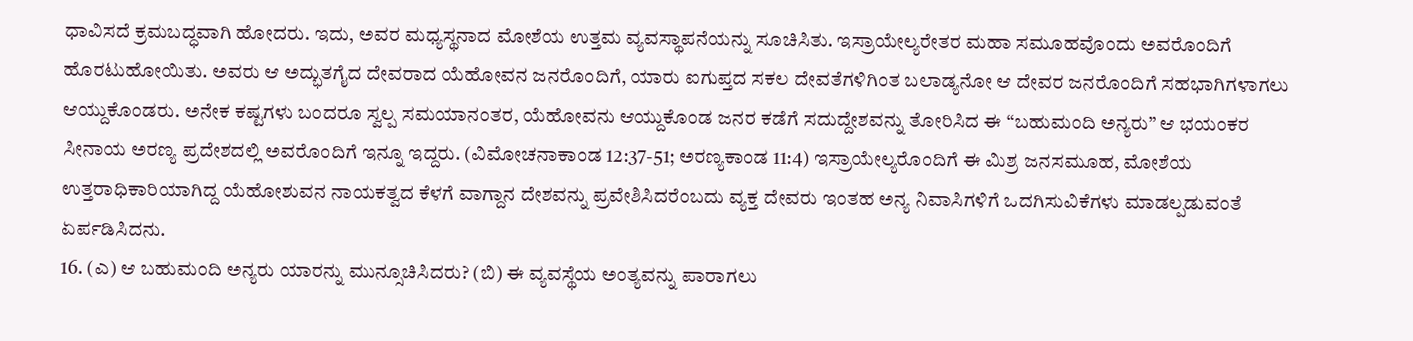ಧಾವಿಸದೆ ಕ್ರಮಬದ್ಧವಾಗಿ ಹೋದರು. ಇದು, ಅವರ ಮಧ್ಯಸ್ಥನಾದ ಮೋಶೆಯ ಉತ್ತಮ ವ್ಯವಸ್ಥಾಪನೆಯನ್ನು ಸೂಚಿಸಿತು. ಇಸ್ರಾಯೇಲ್ಯರೇತರ ಮಹಾ ಸಮೂಹವೊಂದು ಅವರೊಂದಿಗೆ ಹೊರಟುಹೋಯಿತು. ಅವರು ಆ ಅದ್ಭುತಗೈದ ದೇವರಾದ ಯೆಹೋವನ ಜನರೊಂದಿಗೆ, ಯಾರು ಐಗುಪ್ತದ ಸಕಲ ದೇವತೆಗಳಿಗಿಂತ ಬಲಾಡ್ಯನೋ ಆ ದೇವರ ಜನರೊಂದಿಗೆ ಸಹಭಾಗಿಗಳಾಗಲು ಆಯ್ದುಕೊಂಡರು. ಅನೇಕ ಕಷ್ಟಗಳು ಬಂದರೂ ಸ್ವಲ್ಪ ಸಮಯಾನಂತರ, ಯೆಹೋವನು ಆಯ್ದುಕೊಂಡ ಜನರ ಕಡೆಗೆ ಸದುದ್ದೇಶವನ್ನು ತೋರಿಸಿದ ಈ “ಬಹುಮಂದಿ ಅನ್ಯರು” ಆ ಭಯಂಕರ ಸೀನಾಯ ಅರಣ್ಯ ಪ್ರದೇಶದಲ್ಲಿ ಅವರೊಂದಿಗೆ ಇನ್ನೂ ಇದ್ದರು. (ವಿಮೋಚನಾಕಾಂಡ 12:37-51; ಅರಣ್ಯಕಾಂಡ 11:4) ಇಸ್ರಾಯೇಲ್ಯರೊಂದಿಗೆ ಈ ಮಿಶ್ರ ಜನಸಮೂಹ, ಮೋಶೆಯ ಉತ್ತರಾಧಿಕಾರಿಯಾಗಿದ್ದ ಯೆಹೋಶುವನ ನಾಯಕತ್ವದ ಕೆಳಗೆ ವಾಗ್ದಾನ ದೇಶವನ್ನು ಪ್ರವೇಶಿಸಿದರೆಂಬದು ವ್ಯಕ್ತ ದೇವರು ಇಂತಹ ಅನ್ಯ ನಿವಾಸಿಗಳಿಗೆ ಒದಗಿಸುವಿಕೆಗಳು ಮಾಡಲ್ಪಡುವಂತೆ ಏರ್ಪಡಿಸಿದನು.
16. (ಎ) ಆ ಬಹುಮಂದಿ ಅನ್ಯರು ಯಾರನ್ನು ಮುನ್ಸೂಚಿಸಿದರು? (ಬಿ) ಈ ವ್ಯವಸ್ಥೆಯ ಅಂತ್ಯವನ್ನು ಪಾರಾಗಲು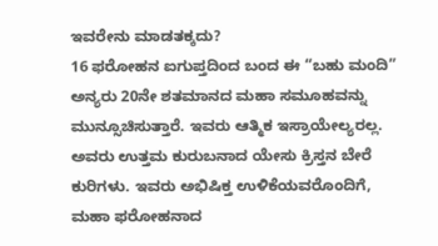ಇವರೇನು ಮಾಡತಕ್ಕದು?
16 ಫರೋಹನ ಐಗುಪ್ತದಿಂದ ಬಂದ ಈ “ಬಹು ಮಂದಿ” ಅನ್ಯರು 20ನೇ ಶತಮಾನದ ಮಹಾ ಸಮೂಹವನ್ನು ಮುನ್ಸೂಚಿಸುತ್ತಾರೆ. ಇವರು ಆತ್ಮಿಕ ಇಸ್ರಾಯೇಲ್ಯರಲ್ಲ. ಅವರು ಉತ್ತಮ ಕುರುಬನಾದ ಯೇಸು ಕ್ರಿಸ್ತನ ಬೇರೆ ಕುರಿಗಳು. ಇವರು ಅಭಿಷಿಕ್ತ ಉಳಿಕೆಯವರೊಂದಿಗೆ, ಮಹಾ ಫರೋಹನಾದ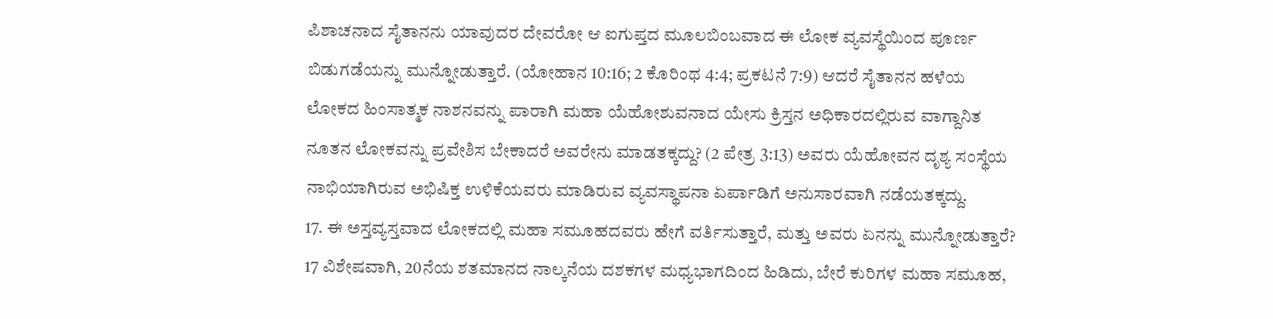ಪಿಶಾಚನಾದ ಸೈತಾನನು ಯಾವುದರ ದೇವರೋ ಆ ಐಗುಪ್ತದ ಮೂಲಬಿಂಬವಾದ ಈ ಲೋಕ ವ್ಯವಸ್ಥೆಯಿಂದ ಪೂರ್ಣ ಬಿಡುಗಡೆಯನ್ನು ಮುನ್ನೋಡುತ್ತಾರೆ. (ಯೋಹಾನ 10:16; 2 ಕೊರಿಂಥ 4:4; ಪ್ರಕಟನೆ 7:9) ಆದರೆ ಸೈತಾನನ ಹಳೆಯ ಲೋಕದ ಹಿಂಸಾತ್ಮಕ ನಾಶನವನ್ನು ಪಾರಾಗಿ ಮಹಾ ಯೆಹೋಶುವನಾದ ಯೇಸು ಕ್ರಿಸ್ತನ ಅಧಿಕಾರದಲ್ಲಿರುವ ವಾಗ್ದಾನಿತ ನೂತನ ಲೋಕವನ್ನು ಪ್ರವೇಶಿಸ ಬೇಕಾದರೆ ಅವರೇನು ಮಾಡತಕ್ಕದ್ದು? (2 ಪೇತ್ರ 3:13) ಅವರು ಯೆಹೋವನ ದೃಶ್ಯ ಸಂಸ್ಥೆಯ ನಾಭಿಯಾಗಿರುವ ಅಭಿಷಿಕ್ತ ಉಳಿಕೆಯವರು ಮಾಡಿರುವ ವ್ಯವಸ್ಥಾಪನಾ ಏರ್ಪಾಡಿಗೆ ಅನುಸಾರವಾಗಿ ನಡೆಯತಕ್ಕದ್ದು.
17. ಈ ಅಸ್ತವ್ಯಸ್ತವಾದ ಲೋಕದಲ್ಲಿ ಮಹಾ ಸಮೂಹದವರು ಹೇಗೆ ವರ್ತಿಸುತ್ತಾರೆ, ಮತ್ತು ಅವರು ಏನನ್ನು ಮುನ್ನೋಡುತ್ತಾರೆ?
17 ವಿಶೇಷವಾಗಿ, 20ನೆಯ ಶತಮಾನದ ನಾಲ್ಕನೆಯ ದಶಕಗಳ ಮಧ್ಯಭಾಗದಿಂದ ಹಿಡಿದು, ಬೇರೆ ಕುರಿಗಳ ಮಹಾ ಸಮೂಹ,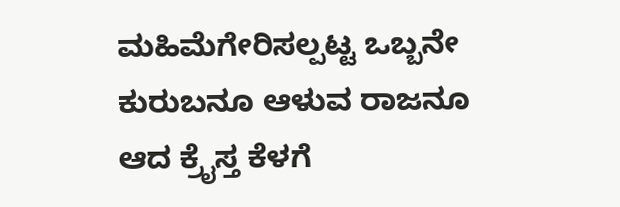ಮಹಿಮೆಗೇರಿಸಲ್ಪಟ್ಟ ಒಬ್ಬನೇ ಕುರುಬನೂ ಆಳುವ ರಾಜನೂ ಆದ ಕ್ರೈಸ್ತ ಕೆಳಗೆ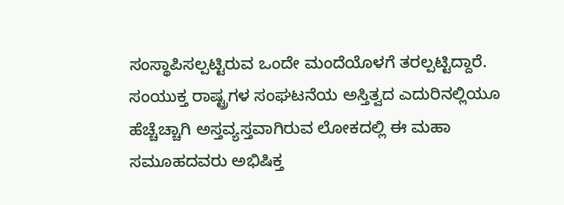ಸಂಸ್ಥಾಪಿಸಲ್ಪಟ್ಟಿರುವ ಒಂದೇ ಮಂದೆಯೊಳಗೆ ತರಲ್ಪಟ್ಟಿದ್ದಾರೆ. ಸಂಯುಕ್ತ ರಾಷ್ಟ್ರಗಳ ಸಂಘಟನೆಯ ಅಸ್ತಿತ್ವದ ಎದುರಿನಲ್ಲಿಯೂ ಹೆಚ್ಚೆಚ್ಚಾಗಿ ಅಸ್ತವ್ಯಸ್ತವಾಗಿರುವ ಲೋಕದಲ್ಲಿ ಈ ಮಹಾ ಸಮೂಹದವರು ಅಭಿಷಿಕ್ತ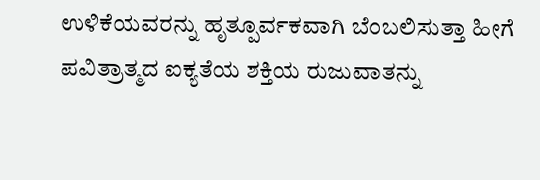ಉಳಿಕೆಯವರನ್ನು ಹೃತ್ಪೂರ್ವಕವಾಗಿ ಬೆಂಬಲಿಸುತ್ತಾ ಹೀಗೆ ಪವಿತ್ರಾತ್ಮದ ಐಕ್ಯತೆಯ ಶಕ್ತಿಯ ರುಜುವಾತನ್ನು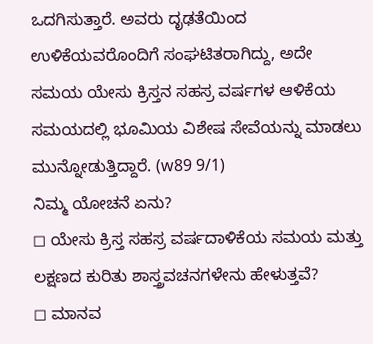ಒದಗಿಸುತ್ತಾರೆ. ಅವರು ದೃಢತೆಯಿಂದ ಉಳಿಕೆಯವರೊಂದಿಗೆ ಸಂಘಟಿತರಾಗಿದ್ದು, ಅದೇ ಸಮಯ ಯೇಸು ಕ್ರಿಸ್ತನ ಸಹಸ್ರ ವರ್ಷಗಳ ಆಳಿಕೆಯ ಸಮಯದಲ್ಲಿ ಭೂಮಿಯ ವಿಶೇಷ ಸೇವೆಯನ್ನು ಮಾಡಲು ಮುನ್ನೋಡುತ್ತಿದ್ದಾರೆ. (w89 9/1)
ನಿಮ್ಮ ಯೋಚನೆ ಏನು?
◻ ಯೇಸು ಕ್ರಿಸ್ತ ಸಹಸ್ರ ವರ್ಷದಾಳಿಕೆಯ ಸಮಯ ಮತ್ತು ಲಕ್ಷಣದ ಕುರಿತು ಶಾಸ್ತ್ರವಚನಗಳೇನು ಹೇಳುತ್ತವೆ?
◻ ಮಾನವ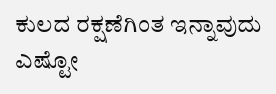ಕುಲದ ರಕ್ಷಣೆಗಿಂತ ಇನ್ನಾವುದು ಎಷ್ಟೋ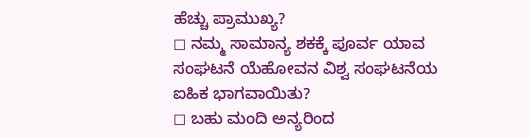ಹೆಚ್ಚು ಪ್ರಾಮುಖ್ಯ?
◻ ನಮ್ಮ ಸಾಮಾನ್ಯ ಶಕಕ್ಕೆ ಪೂರ್ವ ಯಾವ ಸಂಘಟನೆ ಯೆಹೋವನ ವಿಶ್ವ ಸಂಘಟನೆಯ ಐಹಿಕ ಭಾಗವಾಯಿತು?
◻ ಬಹು ಮಂದಿ ಅನ್ಯರಿಂದ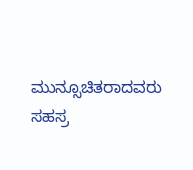ಮುನ್ಸೂಚಿತರಾದವರು ಸಹಸ್ರ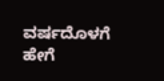ವರ್ಷದೊಳಗೆ ಹೇಗೆ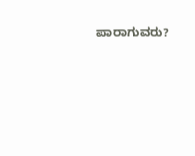ಪಾರಾಗುವರು?